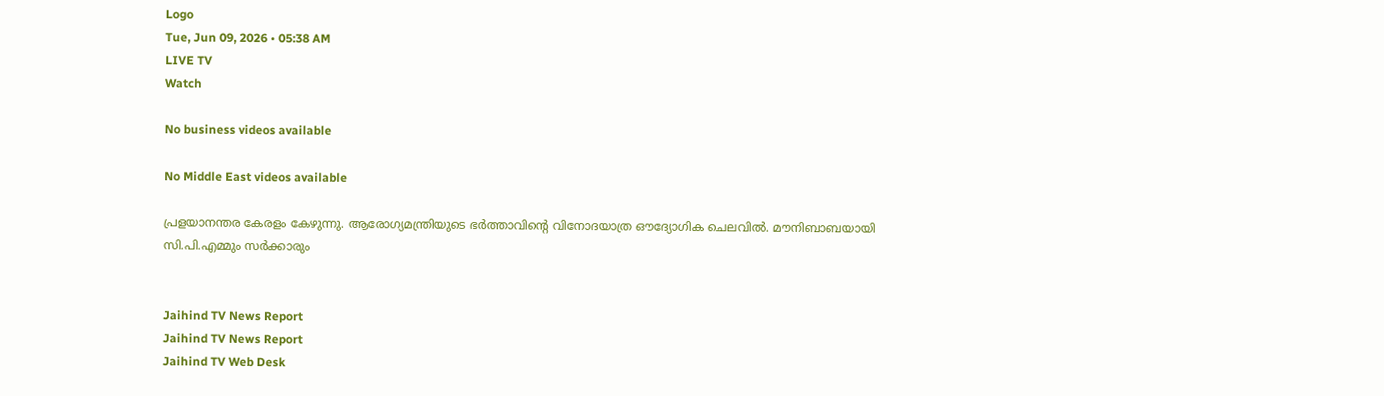Logo
Tue, Jun 09, 2026 • 05:38 AM
LIVE TV
Watch

No business videos available

No Middle East videos available

പ്രളയാനന്തര കേരളം കേഴുന്നു. ആരോഗ്യമന്ത്രിയുടെ ഭര്‍ത്താവിന്റെ വിനോദയാത്ര ഔദ്യോഗിക ചെലവില്‍. മൗനിബാബയായി സി.പി.എമ്മും സര്‍ക്കാരും


Jaihind TV News Report
Jaihind TV News Report
Jaihind TV Web Desk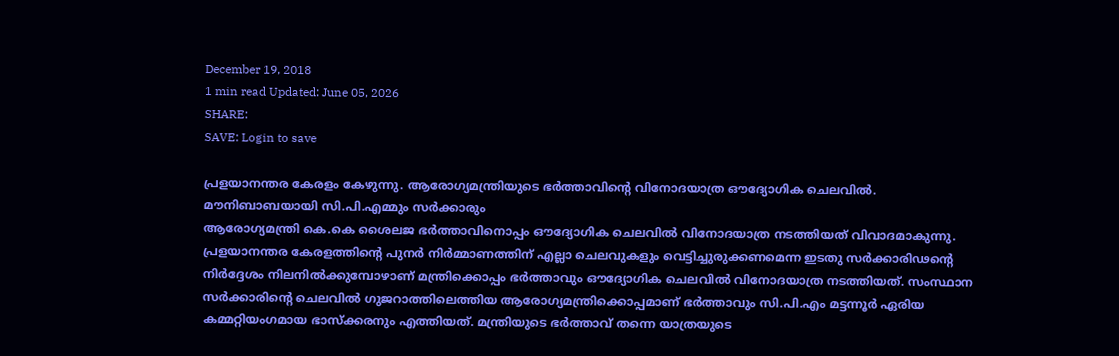December 19, 2018
1 min read Updated: June 05, 2026
SHARE:
SAVE: Login to save

പ്രളയാനന്തര കേരളം കേഴുന്നു. ആരോഗ്യമന്ത്രിയുടെ ഭര്‍ത്താവിന്റെ വിനോദയാത്ര ഔദ്യോഗിക ചെലവില്‍. മൗനിബാബയായി സി.പി.എമ്മും സര്‍ക്കാരും
ആരോഗ്യമന്ത്രി കെ.കെ ശൈലജ ഭര്‍ത്താവിനൊപ്പം ഔദ്യോഗിക ചെലവില്‍ വിനോദയാത്ര നടത്തിയത് വിവാദമാകുന്നു. പ്രളയാനന്തര കേരളത്തിന്റെ പുനര്‍ നിര്‍മ്മാണത്തിന് എല്ലാ ചെലവുകളും വെട്ടിച്ചുരുക്കണമെന്ന ഇടതു സര്‍ക്കാരിഢന്റെ നിര്‍ദ്ദേശം നിലനില്‍ക്കുമ്പോഴാണ് മന്ത്രിക്കൊപ്പം ഭര്‍ത്താവും ഔദ്യോഗിക ചെലവില്‍ വിനോദയാത്ര നടത്തിയത്. സംസ്ഥാന സര്‍ക്കാരിന്റെ ചെലവില്‍ ഗുജറാത്തിലെത്തിയ ആരോഗ്യമന്ത്രിക്കൊപ്പമാണ് ഭര്‍ത്താവും സി.പി.എം മട്ടന്നൂര്‍ ഏരിയ കമ്മറ്റിയംഗമായ ഭാസ്‌ക്കരനും എത്തിയത്. മന്ത്രിയുടെ ഭര്‍ത്താവ് തന്നെ യാത്രയുടെ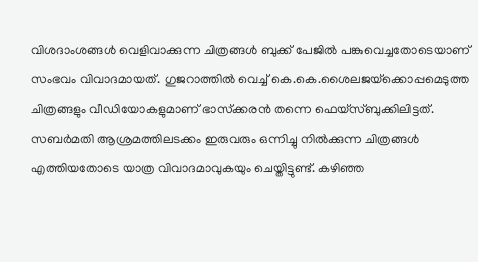വിശദാംശങ്ങള്‍ വെളിവാക്കുന്ന ചിത്രങ്ങള്‍ ബുക്ക് പേജില്‍ പങ്കുവെച്ചതോടെയാണ് സംഭവം വിവാദമായത്. ഗുജറാത്തില്‍ വെച്ച് കെ.കെ.ശൈലജയ്‌ക്കൊപ്പമെടുത്ത ചിത്രങ്ങളും വീഡിയോകളുമാണ് ഭാസ്‌ക്കരന്‍ തന്നെ ഫെയ്‌സ്ബുക്കിലിട്ടത്. സബര്‍മതി ആശ്രമത്തിലടക്കം ഇരുവരും ഒന്നിച്ചു നില്‍ക്കുന്ന ചിത്രങ്ങള്‍ എത്തിയതോടെ യാത്ര വിവാദമാവുകയും ചെയ്തിട്ടുണ്ട്. കഴിഞ്ഞ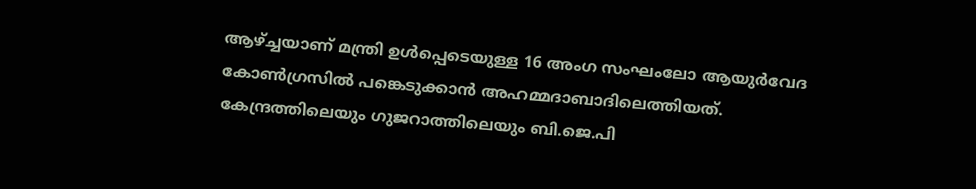ആഴ്ച്ചയാണ് മന്ത്രി ഉള്‍പ്പെടെയുള്ള 16 അംഗ സംഘംലോ ആയുര്‍വേദ കോണ്‍ഗ്രസില്‍ പങ്കെടുക്കാന്‍ അഹമ്മദാബാദിലെത്തിയത്. കേന്ദ്രത്തിലെയും ഗുജറാത്തിലെയും ബി.ജെ.പി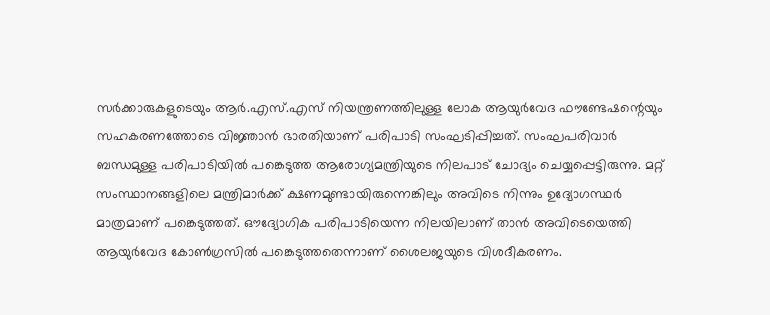സര്‍ക്കാരുകളുടെയും ആര്‍.എസ്.എസ് നിയന്ത്രണത്തിലുള്ള ലോക ആയുര്‍വേദ ഫൗണ്ടേഷന്റെയും സഹകരണത്തോടെ വിജ്ഞാന്‍ ഭാരതിയാണ് പരിപാടി സംഘടിപ്പിച്ചത്. സംഘപരിവാര്‍ ബന്ധമുള്ള പരിപാടിയില്‍ പങ്കെടുത്ത ആരോഗ്യമന്ത്രിയുടെ നിലപാട് ചോദ്യം ചെയ്യപ്പെട്ടിരുന്നു. മറ്റ് സംസ്ഥാനങ്ങളിലെ മന്ത്രിമാര്‍ക്ക് ക്ഷണമുണ്ടായിരുന്നെങ്കിലും അവിടെ നിന്നും ഉദ്യോഗസ്ഥര്‍ മാത്രമാണ് പങ്കെടുത്തത്. ഔദ്യോഗിക പരിപാടിയെന്ന നിലയിലാണ് താന്‍ അവിടെയെത്തി ആയുര്‍വേദ കോണ്‍ഗ്രസില്‍ പങ്കെടുത്തതെന്നാണ് ശൈലജയുടെ വിശദീകരണം.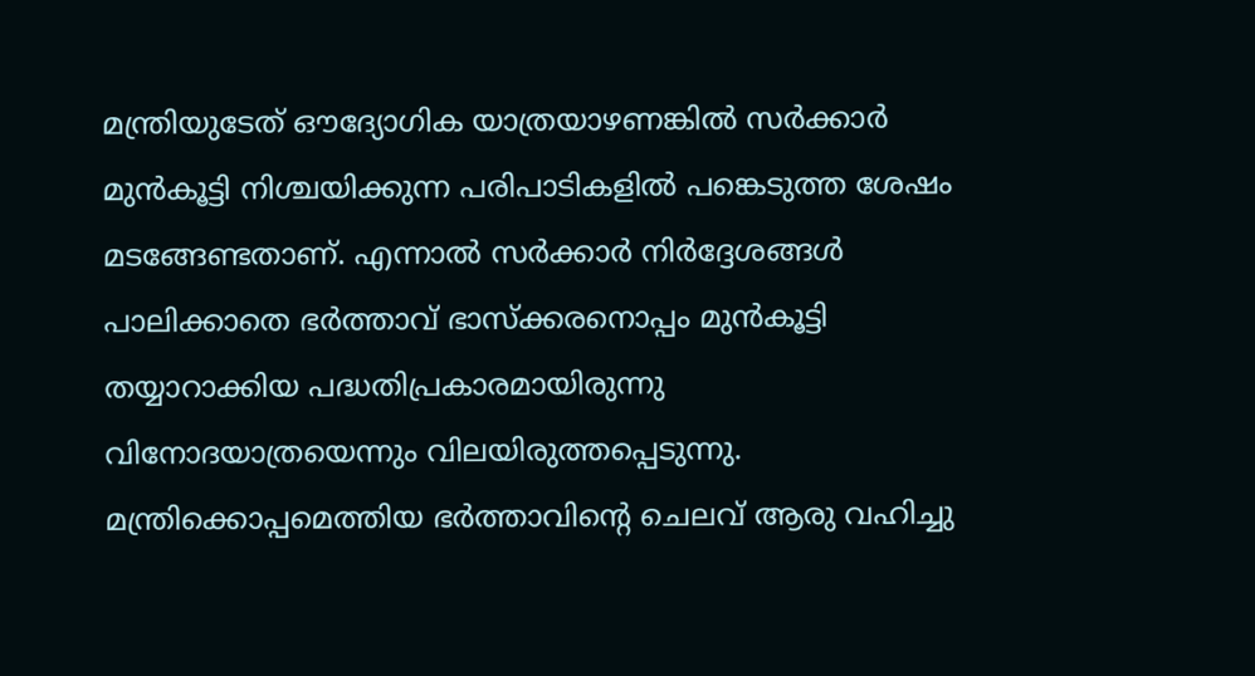മന്ത്രിയുടേത് ഔദ്യോഗിക യാത്രയാഴണങ്കില്‍ സര്‍ക്കാര്‍ മുന്‍കൂട്ടി നിശ്ചയിക്കുന്ന പരിപാടികളില്‍ പങ്കെടുത്ത ശേഷം മടങ്ങേണ്ടതാണ്. എന്നാല്‍ സര്‍ക്കാര്‍ നിര്‍ദ്ദേശങ്ങള്‍ പാലിക്കാതെ ഭര്‍ത്താവ് ഭാസ്‌ക്കരനൊപ്പം മുന്‍കൂട്ടി തയ്യാറാക്കിയ പദ്ധതിപ്രകാരമായിരുന്നു വിനോദയാത്രയെന്നും വിലയിരുത്തപ്പെടുന്നു. മന്ത്രിക്കൊപ്പമെത്തിയ ഭര്‍ത്താവിന്റെ ചെലവ് ആരു വഹിച്ചു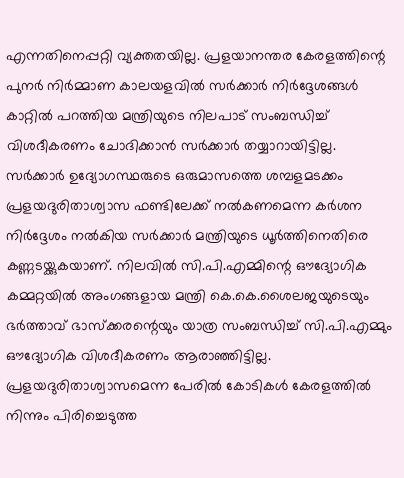എന്നതിനെപ്പറ്റി വ്യക്തതയില്ല. പ്രളയാനന്തര കേരളത്തിന്റെ പുനര്‍ നിര്‍മ്മാണ കാലയളവില്‍ സര്‍ക്കാര്‍ നിര്‍ദ്ദേശങ്ങള്‍ കാറ്റില്‍ പറത്തിയ മന്ത്രിയുടെ നിലപാട് സംബന്ധിച്ച് വിശദീകരണം ചോദിക്കാന്‍ സര്‍ക്കാര്‍ തയ്യാറായിട്ടില്ല. സര്‍ക്കാര്‍ ഉദ്യോഗസ്ഥരുടെ ഒരുമാസത്തെ ശമ്പളമടക്കം പ്രളയദുരിതാശ്വാസ ഫണ്ടിലേക്ക് നല്‍കണമെന്ന കര്‍ശന നിര്‍ദ്ദേശം നല്‍കിയ സര്‍ക്കാര്‍ മന്ത്രിയുടെ ധൂര്‍ത്തിനെതിരെ കണ്ണടയ്ക്കുകയാണ്. നിലവില്‍ സി.പി.എമ്മിന്റെ ഔദ്യോഗിക കമ്മറ്റയില്‍ അംഗങ്ങളായ മന്ത്രി കെ.കെ.ശൈലജയുടെയും ഭര്‍ത്താവ് ഭാസ്‌ക്കരന്റെയും യാത്ര സംബന്ധിച്ച് സി.പി.എമ്മും ഔദ്യോഗിക വിശദീകരണം ആരാഞ്ഞിട്ടില്ല. പ്രളയദുരിതാശ്വാസമെന്ന പേരില്‍ കോടികള്‍ കേരളത്തില്‍ നിന്നും പിരിച്ചെടുത്ത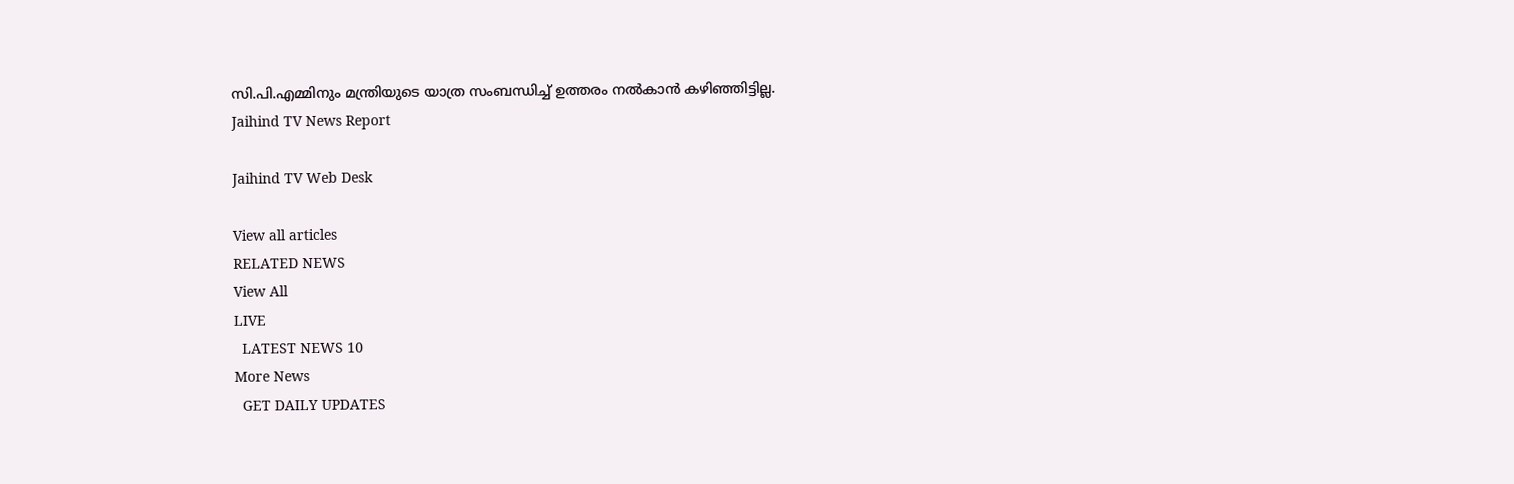സി.പി.എമ്മിനും മന്ത്രിയുടെ യാത്ര സംബന്ധിച്ച് ഉത്തരം നല്‍കാന്‍ കഴിഞ്ഞിട്ടില്ല.
Jaihind TV News Report

Jaihind TV Web Desk

View all articles
RELATED NEWS
View All
LIVE
  LATEST NEWS 10
More News
  GET DAILY UPDATES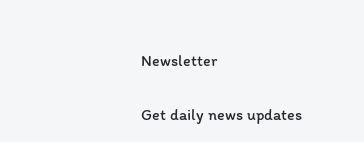Newsletter

Get daily news updates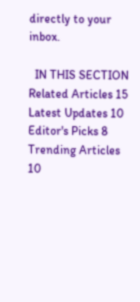directly to your inbox.

  IN THIS SECTION
Related Articles 15
Latest Updates 10
Editor's Picks 8
Trending Articles 10